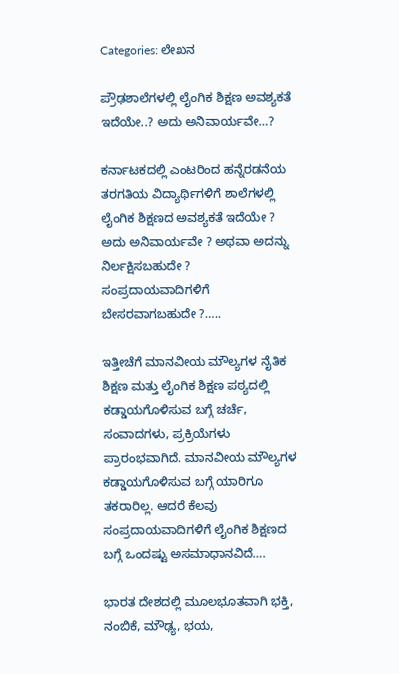Categories: ಲೇಖನ

ಪ್ರೌಢಶಾಲೆಗಳಲ್ಲಿ ಲೈಂಗಿಕ ಶಿಕ್ಷಣ ಅವಶ್ಯಕತೆ ಇದೆಯೇ..? ಅದು ಅನಿವಾರ್ಯವೇ…?

ಕರ್ನಾಟಕದಲ್ಲಿ ಎಂಟರಿಂದ ಹನ್ನೆರಡನೆಯ ತರಗತಿಯ ವಿದ್ಯಾರ್ಥಿಗಳಿಗೆ ಶಾಲೆಗಳಲ್ಲಿ ಲೈಂಗಿಕ ಶಿಕ್ಷಣದ ಅವಶ್ಯಕತೆ ಇದೆಯೇ ? ಅದು ಅನಿವಾರ್ಯವೇ ? ಅಥವಾ ಅದನ್ನು ನಿರ್ಲಕ್ಷಿಸಬಹುದೇ ? ಸಂಪ್ರದಾಯವಾದಿಗಳಿಗೆ ಬೇಸರವಾಗಬಹುದೇ ?…..

ಇತ್ತೀಚೆಗೆ ಮಾನವೀಯ ಮೌಲ್ಯಗಳ ನೈತಿಕ ಶಿಕ್ಷಣ ಮತ್ತು ಲೈಂಗಿಕ ಶಿಕ್ಷಣ ಪಠ್ಯದಲ್ಲಿ ಕಡ್ಡಾಯಗೊಳಿಸುವ ಬಗ್ಗೆ ಚರ್ಚೆ, ಸಂವಾದಗಳು, ಪ್ರಕ್ರಿಯೆಗಳು ಪ್ರಾರಂಭವಾಗಿದೆ. ಮಾನವೀಯ ಮೌಲ್ಯಗಳ ಕಡ್ಡಾಯಗೊಳಿಸುವ ಬಗ್ಗೆ ಯಾರಿಗೂ ತಕರಾರಿಲ್ಲ. ಆದರೆ ಕೆಲವು ಸಂಪ್ರದಾಯವಾದಿಗಳಿಗೆ ಲೈಂಗಿಕ ಶಿಕ್ಷಣದ ಬಗ್ಗೆ ಒಂದಷ್ಟು ಅಸಮಾಧಾನವಿದೆ….

ಭಾರತ ದೇಶದಲ್ಲಿ ಮೂಲಭೂತವಾಗಿ ಭಕ್ತಿ, ನಂಬಿಕೆ, ಮೌಢ್ಯ, ಭಯ,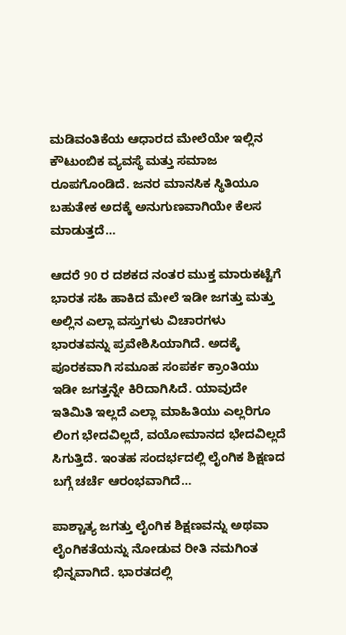ಮಡಿವಂತಿಕೆಯ ಆಧಾರದ ಮೇಲೆಯೇ ಇಲ್ಲಿನ ಕೌಟುಂಬಿಕ ವ್ಯವಸ್ಥೆ ಮತ್ತು ಸಮಾಜ ರೂಪಗೊಂಡಿದೆ. ಜನರ ಮಾನಸಿಕ ಸ್ಥಿತಿಯೂ ಬಹುತೇಕ ಅದಕ್ಕೆ ಅನುಗುಣವಾಗಿಯೇ ಕೆಲಸ ಮಾಡುತ್ತದೆ…

ಆದರೆ 90 ರ ದಶಕದ ನಂತರ ಮುಕ್ತ ಮಾರುಕಟ್ಟೆಗೆ ಭಾರತ ಸಹಿ ಹಾಕಿದ ಮೇಲೆ ಇಡೀ ಜಗತ್ತು ಮತ್ತು ಅಲ್ಲಿನ ಎಲ್ಲಾ ವಸ್ತುಗಳು ವಿಚಾರಗಳು ಭಾರತವನ್ನು ಪ್ರವೇಶಿಸಿಯಾಗಿದೆ. ಅದಕ್ಕೆ ಪೂರಕವಾಗಿ ಸಮೂಹ ಸಂಪರ್ಕ ಕ್ರಾಂತಿಯು ಇಡೀ ಜಗತ್ತನ್ನೇ ಕಿರಿದಾಗಿಸಿದೆ. ಯಾವುದೇ ಇತಿಮಿತಿ ಇಲ್ಲದೆ ಎಲ್ಲಾ ಮಾಹಿತಿಯು ಎಲ್ಲರಿಗೂ ಲಿಂಗ ಭೇದವಿಲ್ಲದೆ, ವಯೋಮಾನದ ಭೇದವಿಲ್ಲದೆ ಸಿಗುತ್ತಿದೆ. ಇಂತಹ ಸಂದರ್ಭದಲ್ಲಿ ಲೈಂಗಿಕ ಶಿಕ್ಷಣದ ಬಗ್ಗೆ ಚರ್ಚೆ ಆರಂಭವಾಗಿದೆ…

ಪಾಶ್ಚಾತ್ಯ ಜಗತ್ತು ಲೈಂಗಿಕ ಶಿಕ್ಷಣವನ್ನು ಅಥವಾ ಲೈಂಗಿಕತೆಯನ್ನು ನೋಡುವ ರೀತಿ ನಮಗಿಂತ ಭಿನ್ನವಾಗಿದೆ. ಭಾರತದಲ್ಲಿ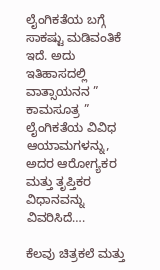ಲೈಂಗಿಕತೆಯ ಬಗ್ಗೆ ಸಾಕಷ್ಟು ಮಡಿವಂತಿಕೆ ಇದೆ. ಅದು ಇತಿಹಾಸದಲ್ಲಿ ವಾತ್ಸಾಯನನ ” ಕಾಮಸೂತ್ರ ” ಲೈಂಗಿಕತೆಯ ವಿವಿಧ ಆಯಾಮಗಳನ್ನು, ಅದರ ಆರೋಗ್ಯಕರ ಮತ್ತು ತೃಪ್ತಿಕರ ವಿಧಾನವನ್ನು ವಿವರಿಸಿದೆ….

ಕೆಲವು ಚಿತ್ರಕಲೆ ಮತ್ತು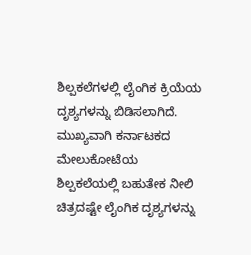ಶಿಲ್ಪಕಲೆಗಳಲ್ಲಿ ಲೈಂಗಿಕ ಕ್ರಿಯೆಯ ದೃಶ್ಯಗಳನ್ನು ಬಿಡಿಸಲಾಗಿದೆ. ಮುಖ್ಯವಾಗಿ ಕರ್ನಾಟಕದ ಮೇಲುಕೋಟೆಯ
ಶಿಲ್ಪಕಲೆಯಲ್ಲಿ ಬಹುತೇಕ ನೀಲಿ ಚಿತ್ರದಷ್ಟೇ ಲೈಂಗಿಕ ದೃಶ್ಯಗಳನ್ನು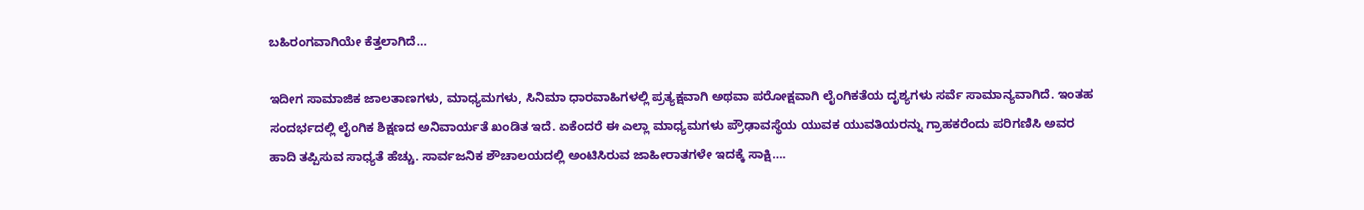ಬಹಿರಂಗವಾಗಿಯೇ ಕೆತ್ತಲಾಗಿದೆ…

ಇದೀಗ ಸಾಮಾಜಿಕ ಜಾಲತಾಣಗಳು, ಮಾಧ್ಯಮಗಳು, ಸಿನಿಮಾ ಧಾರವಾಹಿಗಳಲ್ಲಿ ಪ್ರತ್ಯಕ್ಷವಾಗಿ ಅಥವಾ ಪರೋಕ್ಷವಾಗಿ ಲೈಂಗಿಕತೆಯ ದೃಶ್ಯಗಳು ಸರ್ವೆ ಸಾಮಾನ್ಯವಾಗಿದೆ. ಇಂತಹ ಸಂದರ್ಭದಲ್ಲಿ ಲೈಂಗಿಕ ಶಿಕ್ಷಣದ ಅನಿವಾರ್ಯತೆ ಖಂಡಿತ ಇದೆ. ಏಕೆಂದರೆ ಈ ಎಲ್ಲಾ ಮಾಧ್ಯಮಗಳು ಪ್ರೌಢಾವಸ್ಥೆಯ ಯುವಕ ಯುವತಿಯರನ್ನು ಗ್ರಾಹಕರೆಂದು ಪರಿಗಣಿಸಿ ಅವರ ಹಾದಿ ತಪ್ಪಿಸುವ ಸಾಧ್ಯತೆ ಹೆಚ್ಚು. ಸಾರ್ವಜನಿಕ ಶೌಚಾಲಯದಲ್ಲಿ ಅಂಟಿಸಿರುವ ಜಾಹೀರಾತಗಳೇ ಇದಕ್ಕೆ ಸಾಕ್ಷಿ….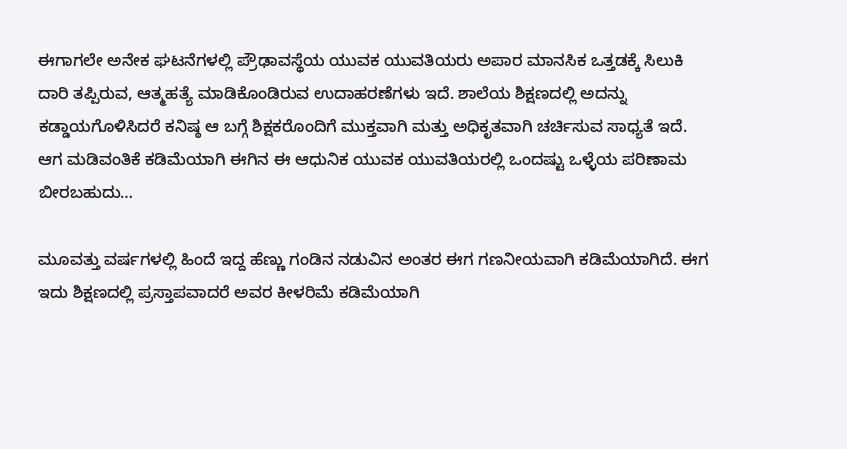ಈಗಾಗಲೇ ಅನೇಕ ಘಟನೆಗಳಲ್ಲಿ ಪ್ರೌಢಾವಸ್ಥೆಯ ಯುವಕ ಯುವತಿಯರು ಅಪಾರ ಮಾನಸಿಕ ಒತ್ತಡಕ್ಕೆ ಸಿಲುಕಿ ದಾರಿ ತಪ್ಪಿರುವ, ಆತ್ಮಹತ್ಯೆ ಮಾಡಿಕೊಂಡಿರುವ ಉದಾಹರಣೆಗಳು ಇದೆ. ಶಾಲೆಯ ಶಿಕ್ಷಣದಲ್ಲಿ ಅದನ್ನು ಕಡ್ಡಾಯಗೊಳಿಸಿದರೆ ಕನಿಷ್ಠ ಆ ಬಗ್ಗೆ ಶಿಕ್ಷಕರೊಂದಿಗೆ ಮುಕ್ತವಾಗಿ ಮತ್ತು ಅಧಿಕೃತವಾಗಿ ಚರ್ಚಿಸುವ ಸಾಧ್ಯತೆ ಇದೆ. ಆಗ ಮಡಿವಂತಿಕೆ ಕಡಿಮೆಯಾಗಿ ಈಗಿನ ಈ ಆಧುನಿಕ ಯುವಕ ಯುವತಿಯರಲ್ಲಿ ಒಂದಷ್ಟು ಒಳ್ಳೆಯ ಪರಿಣಾಮ ಬೀರಬಹುದು…

ಮೂವತ್ತು ವರ್ಷಗಳಲ್ಲಿ ಹಿಂದೆ ಇದ್ದ ಹೆಣ್ಣು ಗಂಡಿನ ನಡುವಿನ ಅಂತರ ಈಗ ಗಣನೀಯವಾಗಿ ಕಡಿಮೆಯಾಗಿದೆ. ಈಗ ಇದು ಶಿಕ್ಷಣದಲ್ಲಿ ಪ್ರಸ್ತಾಪವಾದರೆ ಅವರ ಕೀಳರಿಮೆ ಕಡಿಮೆಯಾಗಿ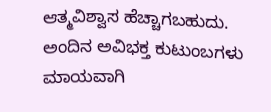ಆತ್ಮವಿಶ್ವಾಸ ಹೆಚ್ಚಾಗಬಹುದು. ಅಂದಿನ ಅವಿಭಕ್ತ ಕುಟುಂಬಗಳು ಮಾಯವಾಗಿ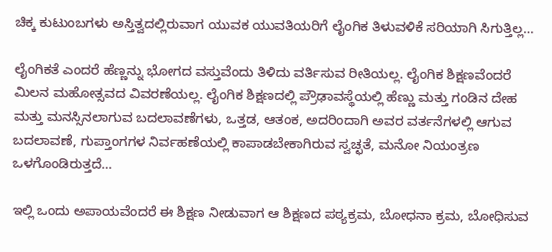ಚಿಕ್ಕ ಕುಟುಂಬಗಳು ಅಸ್ತಿತ್ವದಲ್ಲಿರುವಾಗ ಯುವಕ ಯುವತಿಯರಿಗೆ ಲೈಂಗಿಕ ತಿಳುವಳಿಕೆ ಸರಿಯಾಗಿ ಸಿಗುತ್ತಿಲ್ಲ…

ಲೈಂಗಿಕತೆ ಎಂದರೆ ಹೆಣ್ಣನ್ನು ಭೋಗದ ವಸ್ತುವೆಂದು ತಿಳಿದು ವರ್ತಿಸುವ ರೀತಿಯಲ್ಲ. ಲೈಂಗಿಕ ಶಿಕ್ಷಣವೆಂದರೆ ಮಿಲನ ಮಹೋತ್ಸವದ ವಿವರಣೆಯಲ್ಲ. ಲೈಂಗಿಕ ಶಿಕ್ಷಣದಲ್ಲಿ ಪ್ರೌಢಾವಸ್ಥೆಯಲ್ಲಿ ಹೆಣ್ಣು ಮತ್ತು ಗಂಡಿನ ದೇಹ ಮತ್ತು ಮನಸ್ಸಿನಲಾಗುವ ಬದಲಾವಣೆಗಳು, ಒತ್ತಡ, ಆತಂಕ, ಅದರಿಂದಾಗಿ ಅವರ ವರ್ತನೆಗಳಲ್ಲಿ ಆಗುವ ಬದಲಾವಣೆ, ಗುಪ್ತಾಂಗಗಳ ನಿರ್ವಹಣೆಯಲ್ಲಿ ಕಾಪಾಡಬೇಕಾಗಿರುವ ಸ್ವಚ್ಛತೆ, ಮನೋ ನಿಯಂತ್ರಣ ಒಳಗೊಂಡಿರುತ್ತದೆ…

ಇಲ್ಲಿ ಒಂದು ಅಪಾಯವೆಂದರೆ ಈ ಶಿಕ್ಷಣ ನೀಡುವಾಗ ಆ ಶಿಕ್ಷಣದ ಪಠ್ಯಕ್ರಮ, ಬೋಧನಾ ಕ್ರಮ, ಬೋಧಿಸುವ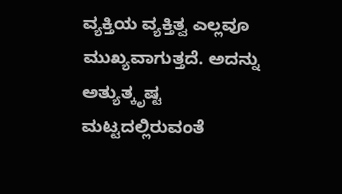ವ್ಯಕ್ತಿಯ ವ್ಯಕ್ತಿತ್ವ ಎಲ್ಲವೂ ಮುಖ್ಯವಾಗುತ್ತದೆ. ಅದನ್ನು ಅತ್ಯುತ್ಕೃಷ್ಟ ಮಟ್ಟದಲ್ಲಿರುವಂತೆ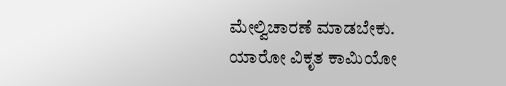ಮೇಲ್ವಿಚಾರಣೆ ಮಾಡಬೇಕು. ಯಾರೋ ವಿಕೃತ ಕಾಮಿಯೋ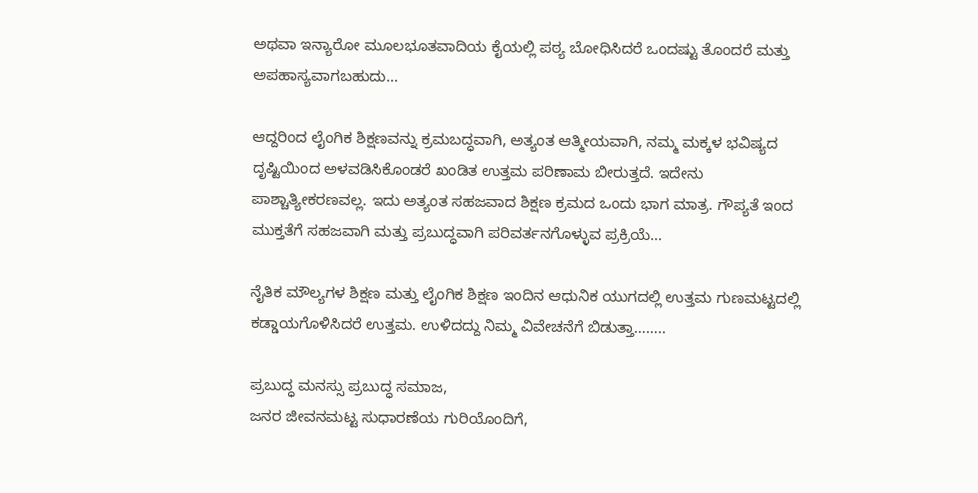ಅಥವಾ ಇನ್ಯಾರೋ ಮೂಲಭೂತವಾದಿಯ ಕೈಯಲ್ಲಿ ಪಠ್ಯ ಬೋಧಿಸಿದರೆ ಒಂದಷ್ಟು ತೊಂದರೆ ಮತ್ತು ಅಪಹಾಸ್ಯವಾಗಬಹುದು…

ಆದ್ದರಿಂದ ಲೈಂಗಿಕ ಶಿಕ್ಷಣವನ್ನು ಕ್ರಮಬದ್ಧವಾಗಿ, ಅತ್ಯಂತ ಆತ್ಮೀಯವಾಗಿ, ನಮ್ಮ ಮಕ್ಕಳ ಭವಿಷ್ಯದ ದೃಷ್ಟಿಯಿಂದ ಅಳವಡಿಸಿಕೊಂಡರೆ ಖಂಡಿತ ಉತ್ತಮ ಪರಿಣಾಮ ಬೀರುತ್ತದೆ. ಇದೇನು ಪಾಶ್ಚಾತ್ಯೀಕರಣವಲ್ಲ. ಇದು ಅತ್ಯಂತ ಸಹಜವಾದ ಶಿಕ್ಷಣ ಕ್ರಮದ ಒಂದು ಭಾಗ ಮಾತ್ರ. ಗೌಪ್ಯತೆ ಇಂದ ಮುಕ್ತತೆಗೆ ಸಹಜವಾಗಿ ಮತ್ತು ಪ್ರಬುದ್ಧವಾಗಿ ಪರಿವರ್ತನಗೊಳ್ಳುವ ಪ್ರಕ್ರಿಯೆ…

ನೈತಿಕ ಮೌಲ್ಯಗಳ ಶಿಕ್ಷಣ ಮತ್ತು ಲೈಂಗಿಕ ಶಿಕ್ಷಣ ಇಂದಿನ ಆಧುನಿಕ ಯುಗದಲ್ಲಿ ಉತ್ತಮ ಗುಣಮಟ್ಟದಲ್ಲಿ ಕಡ್ಡಾಯಗೊಳಿಸಿದರೆ ಉತ್ತಮ. ಉಳಿದದ್ದು ನಿಮ್ಮ ವಿವೇಚನೆಗೆ ಬಿಡುತ್ತಾ……..

ಪ್ರಬುದ್ಧ ಮನಸ್ಸು ಪ್ರಬುದ್ಧ ಸಮಾಜ,
ಜನರ ಜೀವನಮಟ್ಟ ಸುಧಾರಣೆಯ ಗುರಿಯೊಂದಿಗೆ,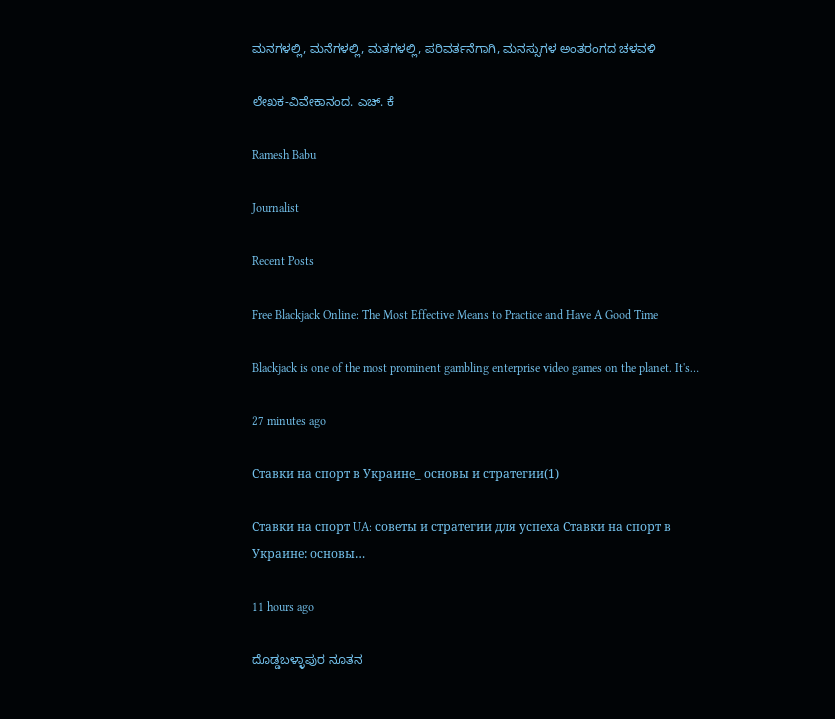ಮನಗಳಲ್ಲಿ, ಮನೆಗಳಲ್ಲಿ, ಮತಗಳಲ್ಲಿ, ಪರಿವರ್ತನೆಗಾಗಿ, ಮನಸ್ಸುಗಳ ಅಂತರಂಗದ ಚಳವಳಿ

ಲೇಖಕ-ವಿವೇಕಾನಂದ. ಎಚ್. ಕೆ

Ramesh Babu

Journalist

Recent Posts

Free Blackjack Online: The Most Effective Means to Practice and Have A Good Time

Blackjack is one of the most prominent gambling enterprise video games on the planet. It's…

27 minutes ago

Ставки на спорт в Украине_ основы и стратегии(1)

Ставки на спорт UA: советы и стратегии для успеха Ставки на спорт в Украине: основы…

11 hours ago

ದೊಡ್ಡಬಳ್ಳಾಪುರ ನೂತನ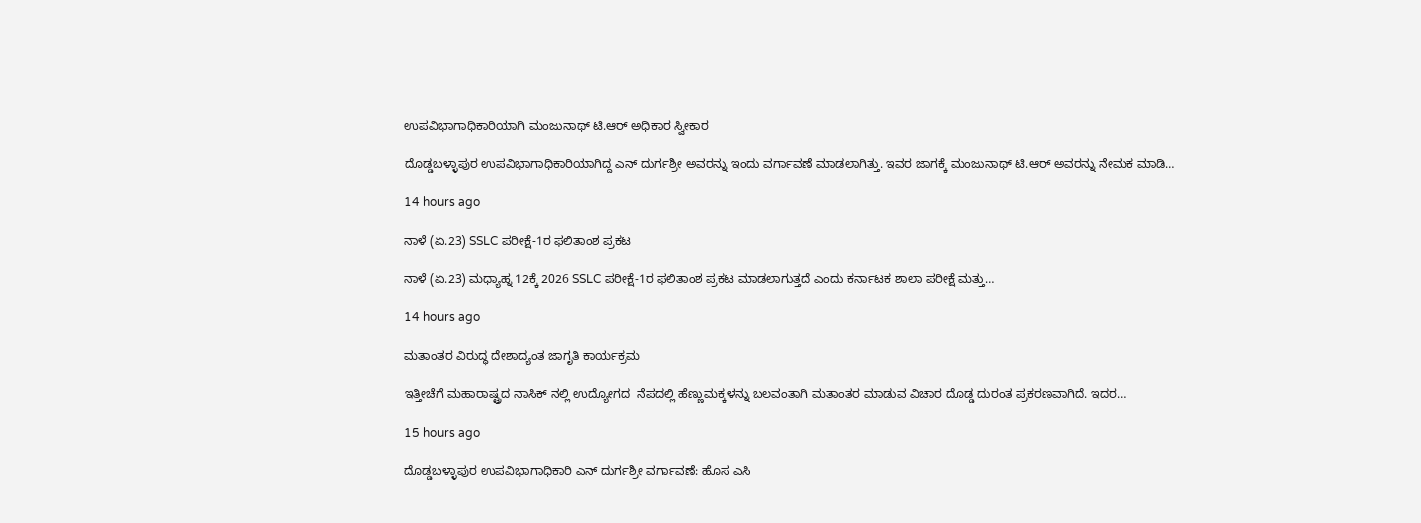ಉಪವಿಭಾಗಾಧಿಕಾರಿಯಾಗಿ ಮಂಜುನಾಥ್ ಟಿ.ಆರ್ ಅಧಿಕಾರ ಸ್ವೀಕಾರ

ದೊಡ್ಡಬಳ್ಳಾಪುರ ಉಪವಿಭಾಗಾಧಿಕಾರಿಯಾಗಿದ್ದ ಎನ್ ದುರ್ಗಶ್ರೀ ಅವರನ್ನು ಇಂದು ವರ್ಗಾವಣೆ ಮಾಡಲಾಗಿತ್ತು. ಇವರ ಜಾಗಕ್ಕೆ ಮಂಜುನಾಥ್ ಟಿ.ಆರ್ ಅವರನ್ನು ನೇಮಕ ಮಾಡಿ…

14 hours ago

ನಾಳೆ (ಏ.23) SSLC ಪರೀಕ್ಷೆ-1ರ ಫಲಿತಾಂಶ ಪ್ರಕಟ

ನಾಳೆ (ಏ.23) ಮಧ್ಯಾಹ್ನ 12ಕ್ಕೆ 2026 SSLC ಪರೀಕ್ಷೆ-1ರ ಫಲಿತಾಂಶ ಪ್ರಕಟ ಮಾಡಲಾಗುತ್ತದೆ ಎಂದು ಕರ್ನಾಟಕ ಶಾಲಾ ಪರೀಕ್ಷೆ ಮತ್ತು…

14 hours ago

ಮತಾಂತರ ವಿರುದ್ಧ ದೇಶಾದ್ಯಂತ ಜಾಗೃತಿ ಕಾರ್ಯಕ್ರಮ

ಇತ್ತೀಚೆಗೆ ಮಹಾರಾಷ್ಟ್ರದ ನಾಸಿಕ್ ನಲ್ಲಿ ಉದ್ಯೋಗದ  ನೆಪದಲ್ಲಿ ಹೆಣ್ಣುಮಕ್ಕಳನ್ನು ಬಲವಂತಾಗಿ ಮತಾಂತರ ಮಾಡುವ ವಿಚಾರ ದೊಡ್ಡ ದುರಂತ ಪ್ರಕರಣವಾಗಿದೆ. ಇದರ…

15 hours ago

ದೊಡ್ಡಬಳ್ಳಾಪುರ ಉಪವಿಭಾಗಾಧಿಕಾರಿ ಎನ್ ದುರ್ಗಶ್ರೀ ವರ್ಗಾವಣೆ: ಹೊಸ ಎಸಿ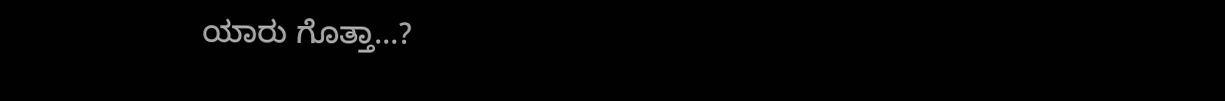ಯಾರು ಗೊತ್ತಾ…?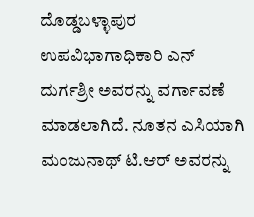ದೊಡ್ಡಬಳ್ಳಾಪುರ ಉಪವಿಭಾಗಾಧಿಕಾರಿ ಎನ್ ದುರ್ಗಶ್ರೀ ಅವರನ್ನು ವರ್ಗಾವಣೆ ಮಾಡಲಾಗಿದೆ. ನೂತನ ಎಸಿಯಾಗಿ ಮಂಜುನಾಥ್ ಟಿ.ಆರ್ ಅವರನ್ನು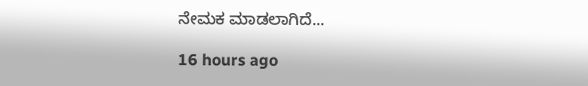ನೇಮಕ ಮಾಡಲಾಗಿದೆ...

16 hours ago